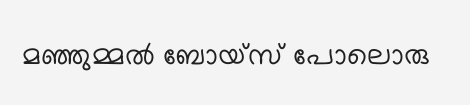മഞ്ഞുമ്മല്‍ ബോയ്‌സ് പോലൊരു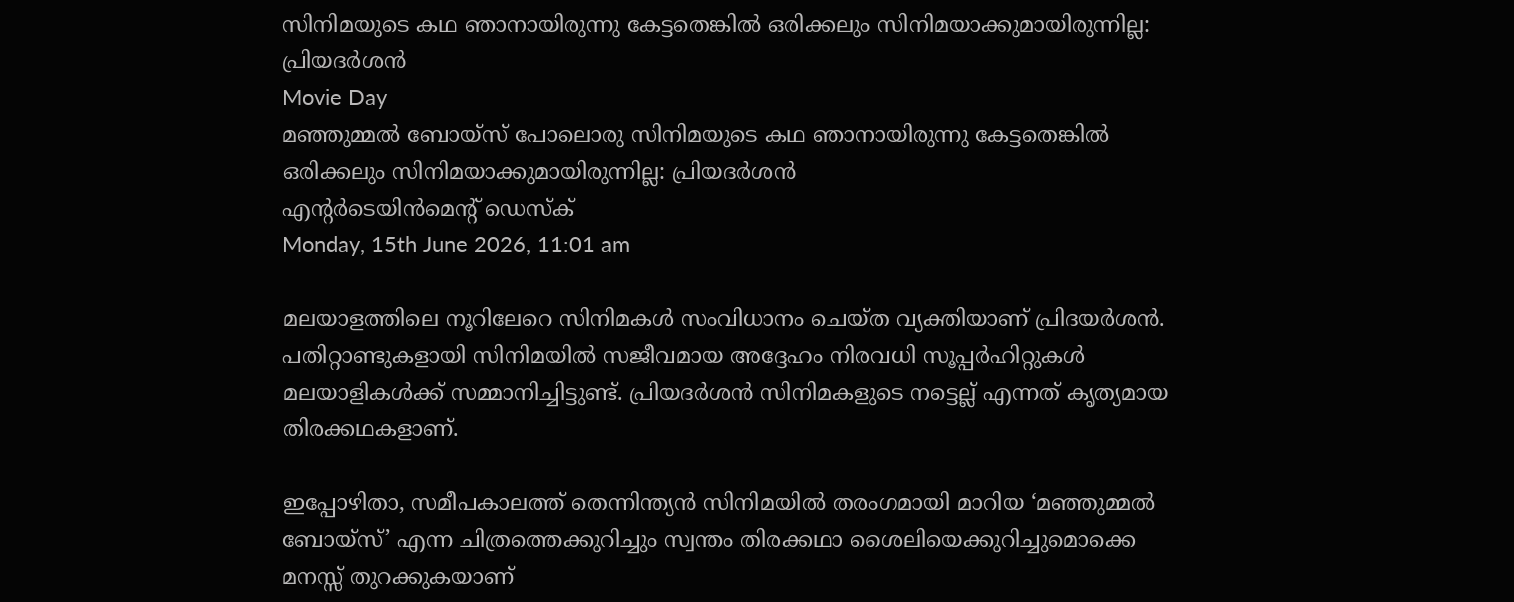സിനിമയുടെ കഥ ഞാനായിരുന്നു കേട്ടതെങ്കില്‍ ഒരിക്കലും സിനിമയാക്കുമായിരുന്നില്ല: പ്രിയദര്‍ശന്‍
Movie Day
മഞ്ഞുമ്മല്‍ ബോയ്‌സ് പോലൊരു സിനിമയുടെ കഥ ഞാനായിരുന്നു കേട്ടതെങ്കില്‍ ഒരിക്കലും സിനിമയാക്കുമായിരുന്നില്ല: പ്രിയദര്‍ശന്‍
എന്റര്‍ടെയിന്‍മെന്റ് ഡെസ്‌ക്
Monday, 15th June 2026, 11:01 am

മലയാളത്തിലെ നൂറിലേറെ സിനിമകള്‍ സംവിധാനം ചെയ്ത വ്യക്തിയാണ് പ്രിദയര്‍ശന്‍. പതിറ്റാണ്ടുകളായി സിനിമയില്‍ സജീവമായ അദ്ദേഹം നിരവധി സൂപ്പര്‍ഹിറ്റുകള്‍ മലയാളികള്‍ക്ക് സമ്മാനിച്ചിട്ടുണ്ട്. പ്രിയദര്‍ശന്‍ സിനിമകളുടെ നട്ടെല്ല് എന്നത് കൃത്യമായ തിരക്കഥകളാണ്.

ഇപ്പോഴിതാ, സമീപകാലത്ത് തെന്നിന്ത്യന്‍ സിനിമയില്‍ തരംഗമായി മാറിയ ‘മഞ്ഞുമ്മല്‍ ബോയ്സ്’ എന്ന ചിത്രത്തെക്കുറിച്ചും സ്വന്തം തിരക്കഥാ ശൈലിയെക്കുറിച്ചുമൊക്കെ മനസ്സ് തുറക്കുകയാണ്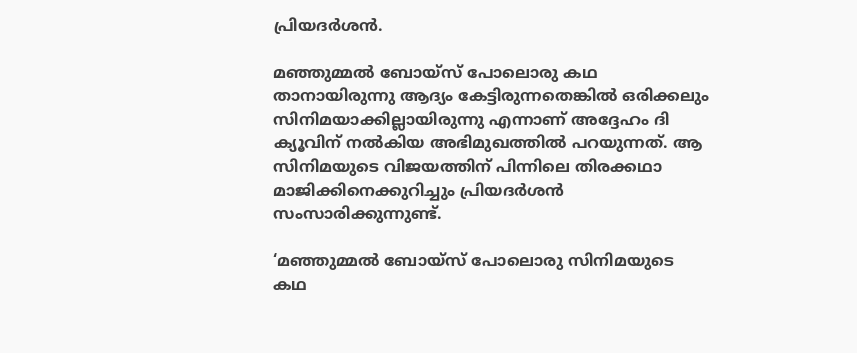പ്രിയദര്‍ശന്‍.

മഞ്ഞുമ്മല്‍ ബോയ്സ് പോലൊരു കഥ താനായിരുന്നു ആദ്യം കേട്ടിരുന്നതെങ്കില്‍ ഒരിക്കലും സിനിമയാക്കില്ലായിരുന്നു എന്നാണ് അദ്ദേഹം ദി ക്യൂവിന് നല്‍കിയ അഭിമുഖത്തില്‍ പറയുന്നത്. ആ സിനിമയുടെ വിജയത്തിന് പിന്നിലെ തിരക്കഥാ മാജിക്കിനെക്കുറിച്ചും പ്രിയദര്‍ശന്‍ സംസാരിക്കുന്നുണ്ട്.

‘മഞ്ഞുമ്മല്‍ ബോയ്സ് പോലൊരു സിനിമയുടെ കഥ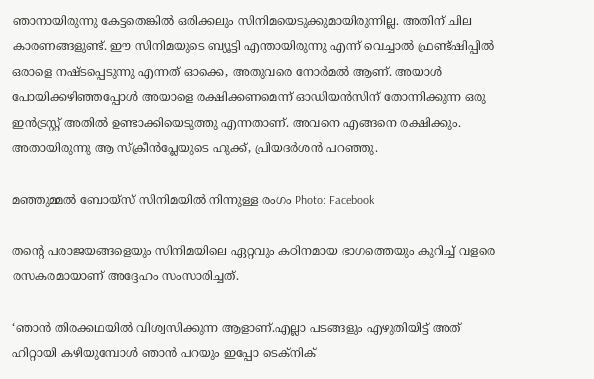ഞാനായിരുന്നു കേട്ടതെങ്കില്‍ ഒരിക്കലും സിനിമയെടുക്കുമായിരുന്നില്ല. അതിന് ചില കാരണങ്ങളുണ്ട്. ഈ സിനിമയുടെ ബ്യൂട്ടി എന്തായിരുന്നു എന്ന് വെച്ചാല്‍ ഫ്രണ്ട്ഷിപ്പില്‍ ഒരാളെ നഷ്ടപ്പെടുന്നു എന്നത് ഓക്കെ, അതുവരെ നോര്‍മല്‍ ആണ്. അയാള്‍ പോയിക്കഴിഞ്ഞപ്പോള്‍ അയാളെ രക്ഷിക്കണമെന്ന് ഓഡിയന്‍സിന് തോന്നിക്കുന്ന ഒരു ഇന്‍ട്രസ്റ്റ് അതില്‍ ഉണ്ടാക്കിയെടുത്തു എന്നതാണ്. അവനെ എങ്ങനെ രക്ഷിക്കും. അതായിരുന്നു ആ സ്‌ക്രീന്‍പ്ലേയുടെ ഹുക്ക്, പ്രിയദര്‍ശന്‍ പറഞ്ഞു.

മഞ്ഞുമ്മല്‍ ബോയ്‌സ് സിനിമയില്‍ നിന്നുള്ള രംഗം Photo: Facebook

തന്റെ പരാജയങ്ങളെയും സിനിമയിലെ ഏറ്റവും കഠിനമായ ഭാഗത്തെയും കുറിച്ച് വളരെ രസകരമായാണ് അദ്ദേഹം സംസാരിച്ചത്.

‘ഞാന്‍ തിരക്കഥയില്‍ വിശ്വസിക്കുന്ന ആളാണ്.എല്ലാ പടങ്ങളും എഴുതിയിട്ട് അത് ഹിറ്റായി കഴിയുമ്പോള്‍ ഞാന്‍ പറയും ഇപ്പോ ടെക്നിക്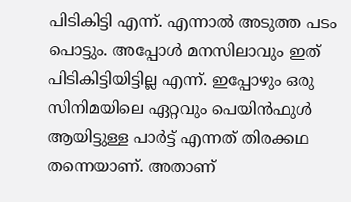പിടികിട്ടി എന്ന്. എന്നാല്‍ അടുത്ത പടം പൊട്ടും. അപ്പോള്‍ മനസിലാവും ഇത് പിടികിട്ടിയിട്ടില്ല എന്ന്. ഇപ്പോഴും ഒരു സിനിമയിലെ ഏറ്റവും പെയിന്‍ഫുള്‍ ആയിട്ടുള്ള പാര്‍ട്ട് എന്നത് തിരക്കഥ തന്നെയാണ്. അതാണ്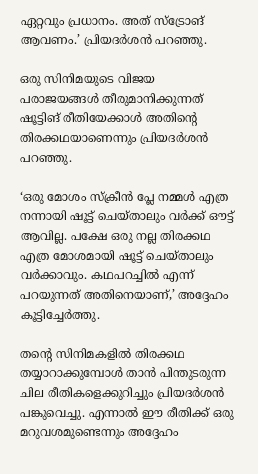ഏറ്റവും പ്രധാനം. അത് സ്ട്രോങ് ആവണം.’ പ്രിയദര്‍ശന്‍ പറഞ്ഞു.

ഒരു സിനിമയുടെ വിജയ പരാജയങ്ങള്‍ തീരുമാനിക്കുന്നത് ഷൂട്ടിങ് രീതിയേക്കാള്‍ അതിന്റെ തിരക്കഥയാണെന്നും പ്രിയദര്‍ശന്‍ പറഞ്ഞു.

‘ഒരു മോശം സ്‌ക്രീന്‍ പ്ലേ നമ്മള്‍ എത്ര നന്നായി ഷൂട്ട് ചെയ്താലും വര്‍ക്ക് ഔട്ട് ആവില്ല. പക്ഷേ ഒരു നല്ല തിരക്കഥ എത്ര മോശമായി ഷൂട്ട് ചെയ്താലും വര്‍ക്കാവും. കഥപറച്ചില്‍ എന്ന് പറയുന്നത് അതിനെയാണ്,’ അദ്ദേഹം കൂട്ടിച്ചേര്‍ത്തു.

തന്റെ സിനിമകളില്‍ തിരക്കഥ തയ്യാറാക്കുമ്പോള്‍ താന്‍ പിന്തുടരുന്ന ചില രീതികളെക്കുറിച്ചും പ്രിയദര്‍ശന്‍ പങ്കുവെച്ചു. എന്നാല്‍ ഈ രീതിക്ക് ഒരു മറുവശമുണ്ടെന്നും അദ്ദേഹം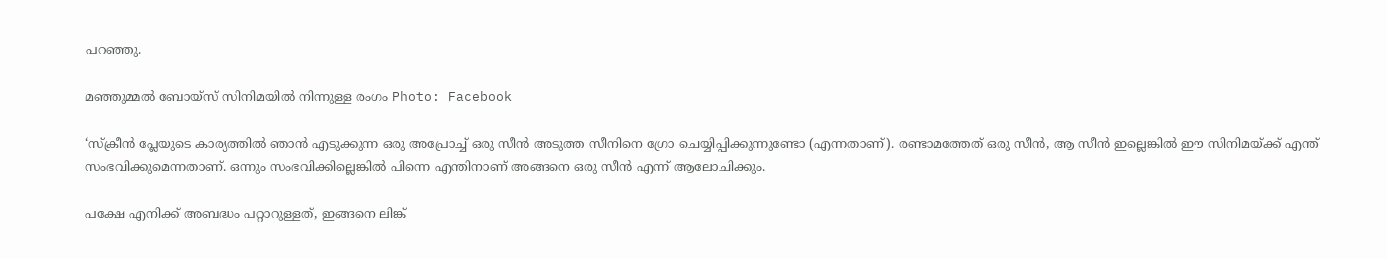പറഞ്ഞു.

മഞ്ഞുമ്മല്‍ ബോയ്‌സ് സിനിമയില്‍ നിന്നുള്ള രംഗം Photo: Facebook

‘സ്‌ക്രീന്‍ പ്ലേയുടെ കാര്യത്തില്‍ ഞാന്‍ എടുക്കുന്ന ഒരു അപ്രോച്ച് ഒരു സീന്‍ അടുത്ത സീനിനെ ഗ്രോ ചെയ്യിപ്പിക്കുന്നുണ്ടോ (എന്നതാണ്). രണ്ടാമത്തേത് ഒരു സീന്‍, ആ സീന്‍ ഇല്ലെങ്കില്‍ ഈ സിനിമയ്ക്ക് എന്ത് സംഭവിക്കുമെന്നതാണ്. ഒന്നും സംഭവിക്കില്ലെങ്കില്‍ പിന്നെ എന്തിനാണ് അങ്ങനെ ഒരു സീന്‍ എന്ന് ആലോചിക്കും.

പക്ഷേ എനിക്ക് അബദ്ധം പറ്റാറുള്ളത്, ഇങ്ങനെ ലിങ്ക്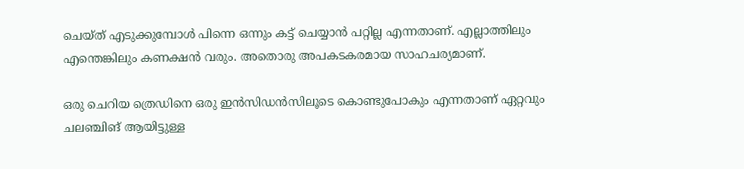ചെയ്ത് എടുക്കുമ്പോള്‍ പിന്നെ ഒന്നും കട്ട് ചെയ്യാന്‍ പറ്റില്ല എന്നതാണ്. എല്ലാത്തിലും എന്തെങ്കിലും കണക്ഷന്‍ വരും. അതൊരു അപകടകരമായ സാഹചര്യമാണ്.

ഒരു ചെറിയ ത്രെഡിനെ ഒരു ഇന്‍സിഡന്‍സിലൂടെ കൊണ്ടുപോകും എന്നതാണ് ഏറ്റവും ചലഞ്ചിങ് ആയിട്ടുള്ള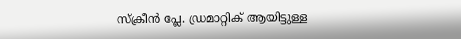സ്‌ക്രീന്‍ പ്ലേ. ഡ്രമാറ്റിക് ആയിട്ടുള്ള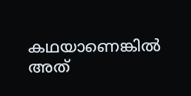കഥയാണെങ്കില്‍ അത്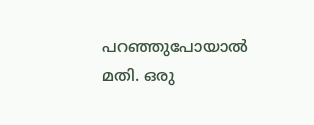പറഞ്ഞുപോയാല്‍ മതി. ഒരു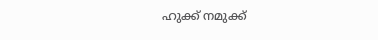ഹുക്ക് നമുക്ക്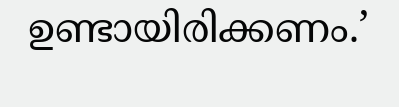ഉണ്ടായിരിക്കണം.’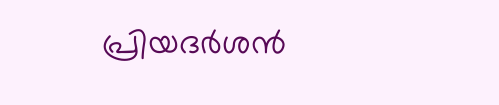പ്രിയദര്‍ശന്‍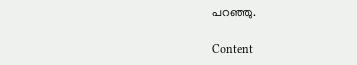പറഞ്ഞു.

Content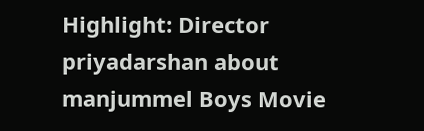Highlight: Director priyadarshan about manjummel Boys Movie